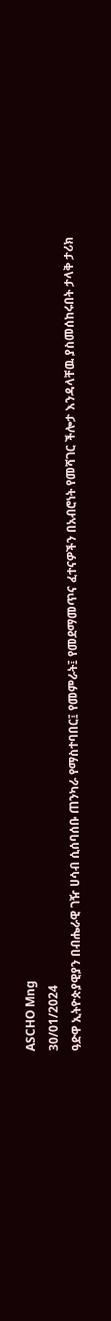ASCHO Mng
30/01/2024
ዓድዋ ኢትዮጵያዊያን በብሔራዊ ገዥ ሀሳብ ሲሰባሰቡ ጠንካራ የማስተባበር፤ የመምራት፤ የመደማመጥና ፈተናዎችን በአብሮነት የመሻገር ችሎታ እንዳላቸዉ ያስመሰከሩበት ታላቅ ታሪክ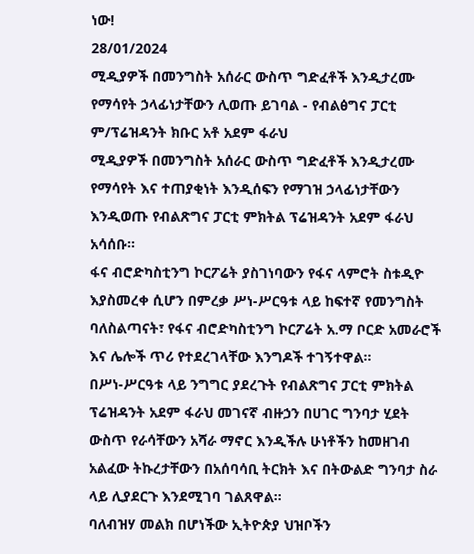ነው!
28/01/2024
ሚዲያዎች በመንግስት አሰራር ውስጥ ግድፈቶች እንዲታረሙ የማሳየት ኃላፊነታቸውን ሊወጡ ይገባል - የብልፅግና ፓርቲ ም/ፕሬዝዳንት ክቡር አቶ አደም ፋራህ
ሚዲያዎች በመንግስት አሰራር ውስጥ ግድፈቶች እንዲታረሙ የማሳየት እና ተጠያቂነት እንዲሰፍን የማገዝ ኃላፊነታቸውን እንዲወጡ የብልጽግና ፓርቲ ምክትል ፕሬዝዳንት አደም ፋራህ አሳሰቡ።
ፋና ብሮድካስቲንግ ኮርፖሬት ያስገነባውን የፋና ላምሮት ስቱዲዮ እያስመረቀ ሲሆን በምረቃ ሥነ-ሥርዓቱ ላይ ከፍተኛ የመንግስት ባለስልጣናት፣ የፋና ብሮድካስቲንግ ኮርፖሬት አ.ማ ቦርድ አመራሮች እና ሌሎች ጥሪ የተደረገላቸው እንግዶች ተገኝተዋል።
በሥነ-ሥርዓቱ ላይ ንግግር ያደረጉት የብልጽግና ፓርቲ ምክትል ፕሬዝዳንት አደም ፋራህ መገናኛ ብዙኃን በሀገር ግንባታ ሂደት ውስጥ የራሳቸውን አሻራ ማኖር እንዲችሉ ሁነቶችን ከመዘገብ አልፈው ትኩረታቸውን በአሰባሳቢ ትርክት እና በትውልድ ግንባታ ስራ ላይ ሊያደርጉ እንደሚገባ ገልጸዋል።
ባለብዝሃ መልክ በሆነችው ኢትዮጵያ ህዝቦችን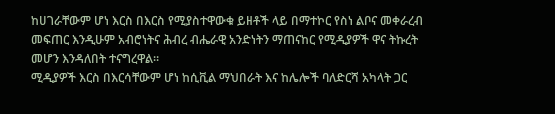ከሀገራቸውም ሆነ እርስ በእርስ የሚያስተዋውቁ ይዘቶች ላይ በማተኮር የስነ ልቦና መቀራረብ መፍጠር እንዲሁም አብሮነትና ሕብረ ብሔራዊ አንድነትን ማጠናከር የሚዲያዎች ዋና ትኩረት መሆን እንዳለበት ተናግረዋል።
ሚዲያዎች እርስ በእርሳቸውም ሆነ ከሲቪል ማህበራት እና ከሌሎች ባለድርሻ አካላት ጋር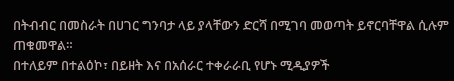በትብብር በመስራት በሀገር ግንባታ ላይ ያላቸውን ድርሻ በሚገባ መወጣት ይኖርባቸዋል ሲሉም ጠቁመዋል።
በተለይም በተልዕኮ፣ በይዘት እና በአሰራር ተቀራራቢ የሆኑ ሚዲያዎች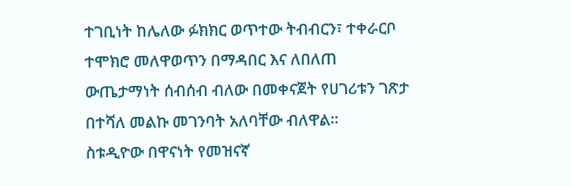ተገቢነት ከሌለው ፉክክር ወጥተው ትብብርን፣ ተቀራርቦ ተሞክሮ መለዋወጥን በማዳበር እና ለበለጠ ውጤታማነት ሰብሰብ ብለው በመቀናጀት የሀገሪቱን ገጽታ በተሻለ መልኩ መገንባት አለባቸው ብለዋል።
ስቱዲዮው በዋናነት የመዝናኛ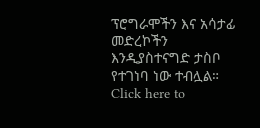ፕሮግራሞችን እና አሳታፊ መድረኮችን እንዲያስተናግድ ታስቦ የተገነባ ነው ተብሏል።
Click here to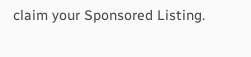claim your Sponsored Listing.